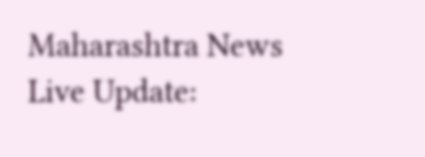Maharashtra News Live Update: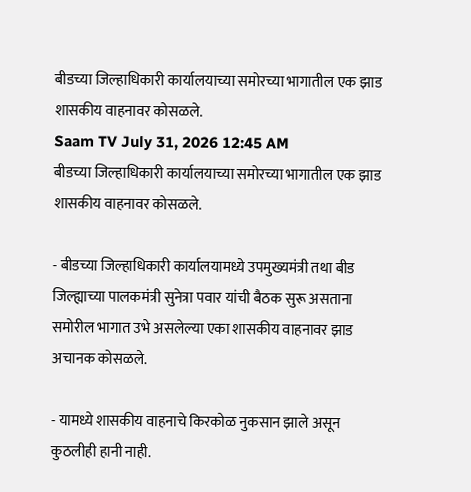बीडच्या जिल्हाधिकारी कार्यालयाच्या समोरच्या भागातील एक झाड शासकीय वाहनावर कोसळले.
Saam TV July 31, 2026 12:45 AM
बीडच्या जिल्हाधिकारी कार्यालयाच्या समोरच्या भागातील एक झाड शासकीय वाहनावर कोसळले.

- बीडच्या जिल्हाधिकारी कार्यालयामध्ये उपमुख्यमंत्री तथा बीड जिल्ह्याच्या पालकमंत्री सुनेत्रा पवार यांची बैठक सुरू असताना समोरील भागात उभे असलेल्या एका शासकीय वाहनावर झाड अचानक कोसळले.

- यामध्ये शासकीय वाहनाचे किरकोळ नुकसान झाले असून कुठलीही हानी नाही.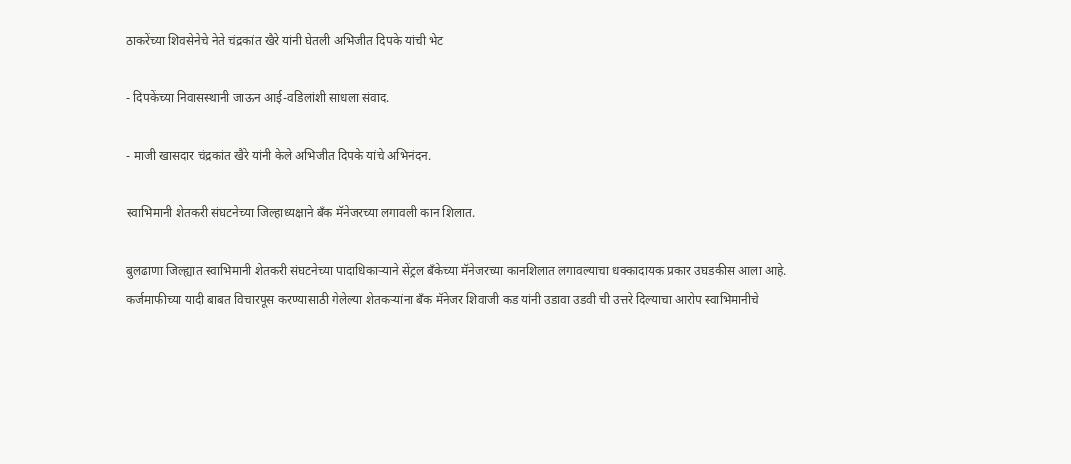ठाकरेंच्या शिवसेनेचे नेते चंद्रकांत खैरे यांनी घेतली अभिजीत दिपके यांची भेट

- दिपकेंच्या निवासस्थानी जाऊन आई-वडिलांशी साधला संवाद.

- माजी खासदार चंद्रकांत खैरे यांनी केले अभिजीत दिपके यांचे अभिनंदन.

स्वाभिमानी शेतकरी संघटनेच्या जिल्हाध्यक्षाने बँक मॅनेजरच्या लगावली कान शिलात.

बुलढाणा जिल्ह्यात स्वाभिमानी शेतकरी संघटनेच्या पादाधिकाऱ्याने सेंट्रल बँकेच्या मॅनेजरच्या कानशिलात लगावल्याचा धक्कादायक प्रकार उघडकीस आला आहे. कर्जमाफीच्या यादी बाबत विचारपूस करण्यासाठी गेलेल्या शेतकऱ्यांना बँक मॅनेजर शिवाजी कड यांनी उडावा उडवी ची उत्तरे दिल्याचा आरोप स्वाभिमानीचे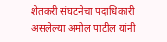शेतकरी संघटनेचा पदाधिकारी असलेल्या अमोल पाटील यांनी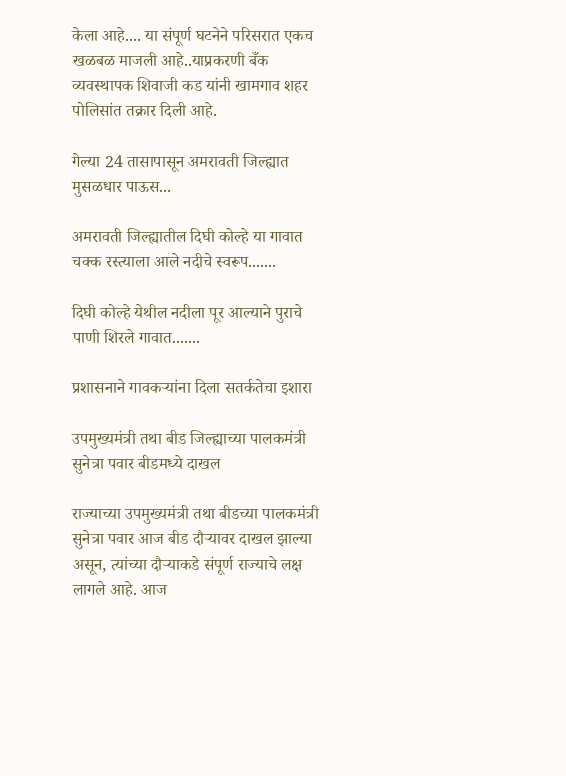केला आहे.... या संपूर्ण घटनेने परिसरात एकच खळबळ माजली आहे..याप्रकरणी बँक व्यवस्थापक शिवाजी कड यांनी खामगाव शहर पोलिसांत तक्रार दिली आहे.

गेल्या 24 तासापासून अमरावती जिल्ह्यात मुसळधार पाऊस...

अमरावती जिल्ह्यातील दिघी कोल्हे या गावात चक्क रस्त्याला आले नदीचे स्वरूप.......

दिघी कोल्हे येथील नदीला पूर आल्याने पुराचे पाणी शिरले गावात.......

प्रशासनाने गावकऱ्यांना दिला सतर्कतेचा इशारा

उपमुख्यमंत्री तथा बीड जिल्ह्याच्या पालकमंत्री सुनेत्रा पवार बीडमध्ये दाखल

राज्याच्या उपमुख्यमंत्री तथा बीडच्या पालकमंत्री सुनेत्रा पवार आज बीड दौऱ्यावर दाखल झाल्या असून, त्यांच्या दौऱ्याकडे संपूर्ण राज्याचे लक्ष लागले आहे. आज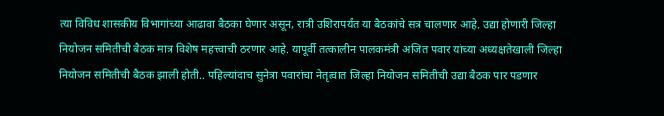त्या विविध शासकीय विभागांच्या आढावा बैठका घेणार असून, रात्री उशिरापर्यंत या बैठकांचे सत्र चालणार आहे. उद्या होणारी जिल्हा नियोजन समितीची बैठक मात्र विशेष महत्त्वाची ठरणार आहे. यापूर्वी तत्कालीन पालकमंत्री अजित पवार यांच्या अध्यक्षतेखाली जिल्हा नियोजन समितीची बैठक झाली होती.. पहिल्यांदाच सुनेत्रा पवारांचा नेतृत्वात जिल्हा नियोजन समितीची उद्या बैठक पार पडणार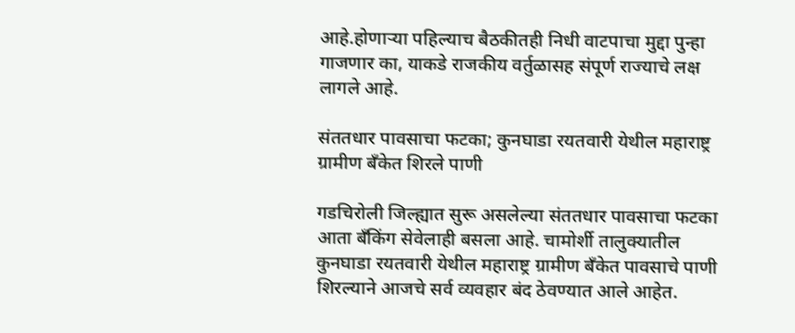आहे.होणाऱ्या पहिल्याच बैठकीतही निधी वाटपाचा मुद्दा पुन्हा गाजणार का, याकडे राजकीय वर्तुळासह संपूर्ण राज्याचे लक्ष लागले आहे.

संततधार पावसाचा फटका; कुनघाडा रयतवारी येथील महाराष्ट्र ग्रामीण बँकेत शिरले पाणी

गडचिरोली जिल्ह्यात सुरू असलेल्या संततधार पावसाचा फटका आता बँकिंग सेवेलाही बसला आहे. चामोर्शी तालुक्यातील कुनघाडा रयतवारी येथील महाराष्ट्र ग्रामीण बँकेत पावसाचे पाणी शिरल्याने आजचे सर्व व्यवहार बंद ठेवण्यात आले आहेत.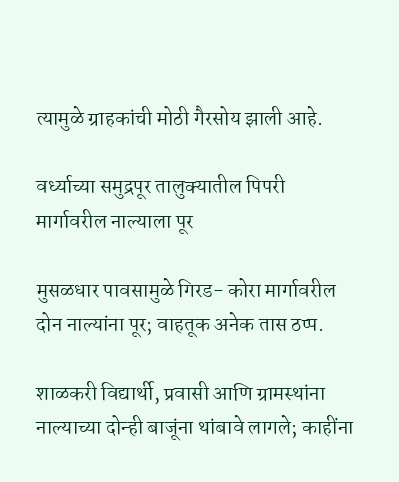त्यामुळे ग्राहकांची मोठी गैरसोय झाली आहे.

वर्ध्याच्या समुद्रपूर तालुक्यातील पिपरी मार्गावरील नाल्याला पूर

मुसळधार पावसामुळे गिरड- कोरा मार्गावरील दोन नाल्यांना पूर; वाहतूक अनेक तास ठप्प.

शाळकरी विद्यार्थी, प्रवासी आणि ग्रामस्थांना नाल्याच्या दोन्ही बाजूंना थांबावे लागले; काहींना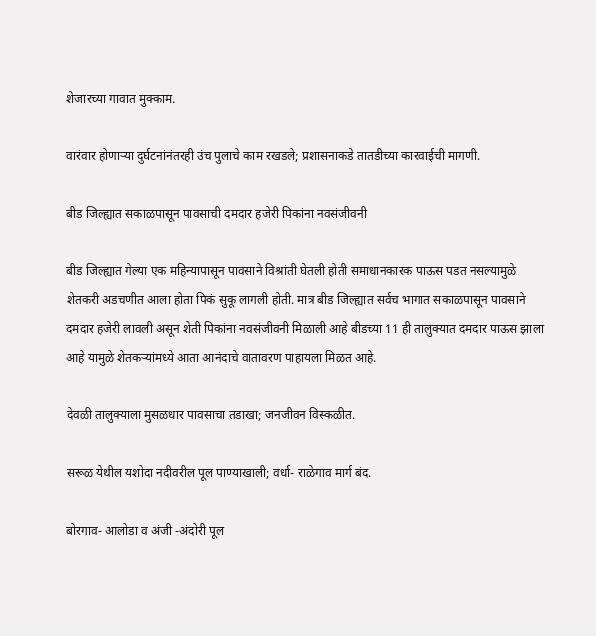शेजारच्या गावात मुक्काम.

वारंवार होणाऱ्या दुर्घटनांनंतरही उंच पुलाचे काम रखडले; प्रशासनाकडे तातडीच्या कारवाईची मागणी.

बीड जिल्ह्यात सकाळपासून पावसाची दमदार हजेरी पिकांना नवसंजीवनी

बीड जिल्ह्यात गेल्या एक महिन्यापासून पावसाने विश्रांती घेतली होती समाधानकारक पाऊस पडत नसल्यामुळे शेतकरी अडचणीत आला होता पिकं सुकू लागली होती. मात्र बीड जिल्ह्यात सर्वच भागात सकाळपासून पावसाने दमदार हजेरी लावली असून शेती पिकांना नवसंजीवनी मिळाली आहे बीडच्या 11 ही तालुक्यात दमदार पाऊस झाला आहे यामुळे शेतकऱ्यांमध्ये आता आनंदाचे वातावरण पाहायला मिळत आहे.

देवळी तालुक्याला मुसळधार पावसाचा तडाखा; जनजीवन विस्कळीत.

सरूळ येथील यशोदा नदीवरील पूल पाण्याखाली; वर्धा- राळेगाव मार्ग बंद.

बोरगाव- आलोडा व अंजी -अंदोरी पूल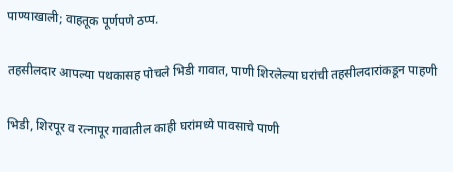पाण्याखाली; वाहतूक पूर्णपणे ठप्प.

तहसीलदार आपल्या पथकासह पोचले भिडी गावात, पाणी शिरलेल्या घरांची तहसीलदारांकडून पाहणी

भिडी, शिरपूर व रत्नापूर गावातील काही घरांमध्ये पावसाचे पाणी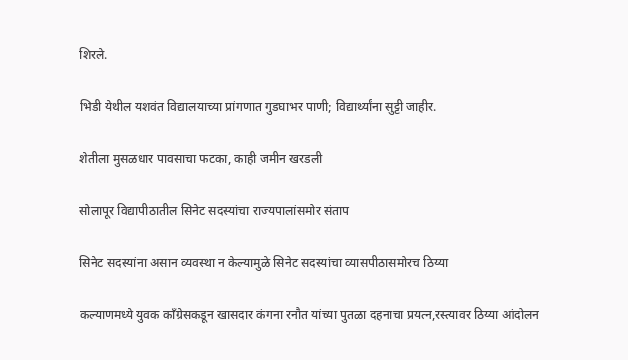शिरले.

भिडी येथील यशवंत विद्यालयाच्या प्रांगणात गुडघाभर पाणी; विद्यार्थ्यांना सुट्टी जाहीर.

शेतीला मुसळधार पावसाचा फटका, काही जमीन खरडली

सोलापूर विद्यापीठातील सिनेट सदस्यांचा राज्यपालांसमोर संताप

सिनेट सदस्यांना असान व्यवस्था न केल्यामुळे सिनेट सदस्यांचा व्यासपीठासमोरच ठिय्या

कल्याणमध्ये युवक काँग्रेसकडून खासदार कंगना रनौत यांच्या पुतळा दहनाचा प्रयत्न,रस्त्यावर ठिय्या आंदोलन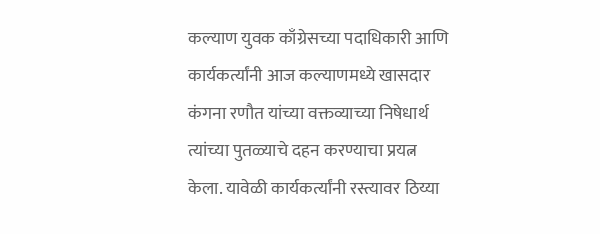कल्याण युवक काँग्रेसच्या पदाधिकारी आणि कार्यकर्त्यांनी आज कल्याणमध्ये खासदार कंगना रणौत यांच्या वक्तव्याच्या निषेधार्थ त्यांच्या पुतळ्याचे दहन करण्याचा प्रयत्न केला. यावेळी कार्यकर्त्यांनी रस्त्यावर ठिय्या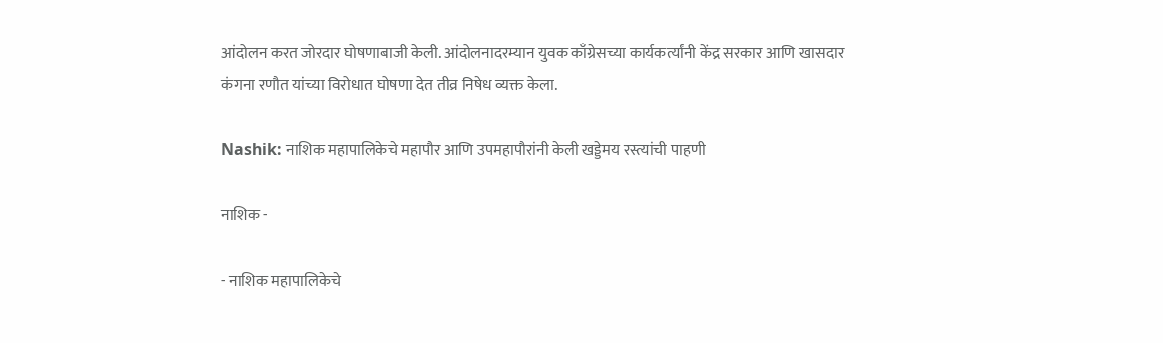आंदोलन करत जोरदार घोषणाबाजी केली. आंदोलनादरम्यान युवक काँग्रेसच्या कार्यकर्त्यांनी केंद्र सरकार आणि खासदार कंगना रणौत यांच्या विरोधात घोषणा देत तीव्र निषेध व्यक्त केला.

Nashik: नाशिक महापालिकेचे महापौर आणि उपमहापौरांनी केली खड्डेमय रस्त्यांची पाहणी

नाशिक -

- नाशिक महापालिकेचे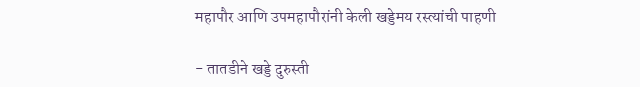महापौर आणि उपमहापौरांनी केली खड्डेमय रस्त्यांची पाहणी

- तातडीने खड्डे दुरुस्ती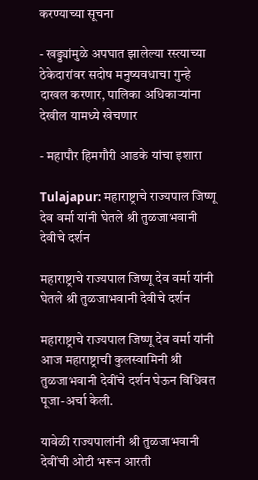करण्याच्या सूचना

- खड्ड्यांमुळे अपघात झालेल्या रस्त्याच्या ठेकेदारांवर सदोष मनुष्यवधाचा गुन्हे दाखल करणार, पालिका अधिकाऱ्यांना देखील यामध्ये खेचणार

- महापौर हिमगौरी आडके यांचा इशारा

Tulajapur: महाराष्ट्राचे राज्यपाल जिष्णू देव वर्मा यांनी घेतले श्री तुळजाभवानी देवीचे दर्शन

महाराष्ट्राचे राज्यपाल जिष्णू देव वर्मा यांनी घेतले श्री तुळजाभवानी देवीचे दर्शन

महाराष्ट्राचे राज्यपाल जिष्णू देव वर्मा यांनी आज महाराष्ट्राची कुलस्वामिनी श्री तुळजाभवानी देवींचे दर्शन घेऊन विधिवत पूजा-अर्चा केली.

यावेळी राज्यपालांनी श्री तुळजाभवानी देवींची ओटी भरून आरती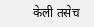केली तसेच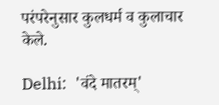परंपरेनुसार कुलधर्म व कुलाचार केले.

Delhi:  'वंदे मातरम्'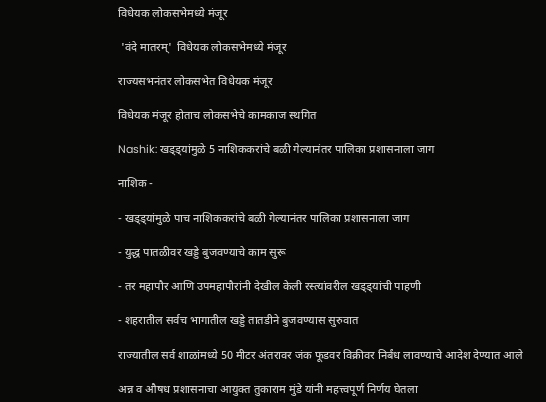विधेयक लोकसभेमध्ये मंजूर

 'वंदे मातरम्'  विधेयक लोकसभेमध्ये मंजूर

राज्यसभनंतर लोकसभेत विधेयक मंजूर

विधेयक मंजूर होताच लोकसभेचे कामकाज स्थगित

Nashik: खड्ड्यांमुळे 5 नाशिककरांचे बळी गेल्यानंतर पालिका प्रशासनाला जाग

नाशिक -

- खड्ड्यांमुळे पाच नाशिककरांचे बळी गेल्यानंतर पालिका प्रशासनाला जाग

- युद्ध पातळीवर खड्डे बुजवण्याचे काम सुरू

- तर महापौर आणि उपमहापौरांनी देखील केली रस्त्यांवरील खड्ड्यांची पाहणी

- शहरातील सर्वच भागातील खड्डे तातडीने बुजवण्यास सुरुवात

राज्यातील सर्व शाळांमध्ये 50 मीटर अंतरावर जंक फूडवर विक्रीवर निर्बंध लावण्याचे आदेश देण्यात आले

अन्न व औषध प्रशासनाचा आयुक्त तुकाराम मुंडे यांनी महत्त्वपूर्ण निर्णय घेतला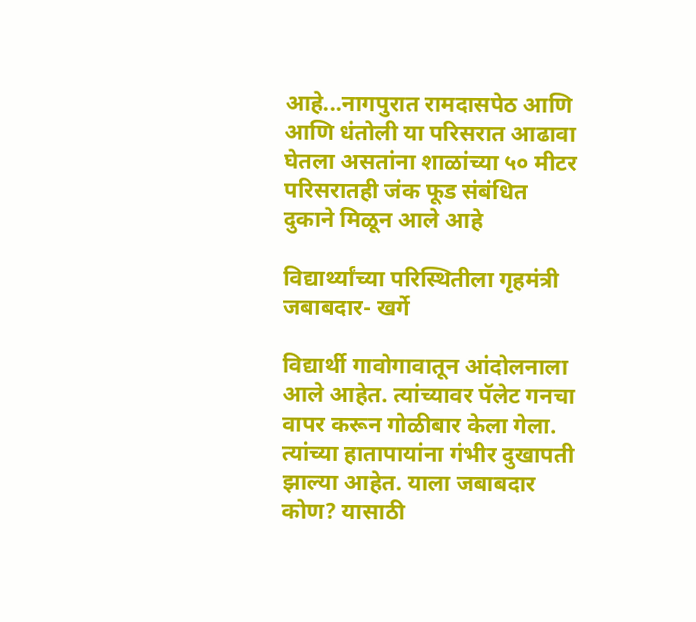आहे...नागपुरात रामदासपेठ आणि आणि धंतोली या परिसरात आढावा घेतला असतांना शाळांच्या ५० मीटर परिसरातही जंक फूड संबंधित दुकाने मिळून आले आहे

विद्यार्थ्यांच्या परिस्थितीला गृहमंत्री जबाबदार- खर्गे

विद्यार्थी गावोगावातून आंदोलनाला आले आहेत. त्यांच्यावर पॅलेट गनचा वापर करून गोळीबार केला गेला. त्यांच्या हातापायांना गंभीर दुखापती झाल्या आहेत. याला जबाबदार कोण? यासाठी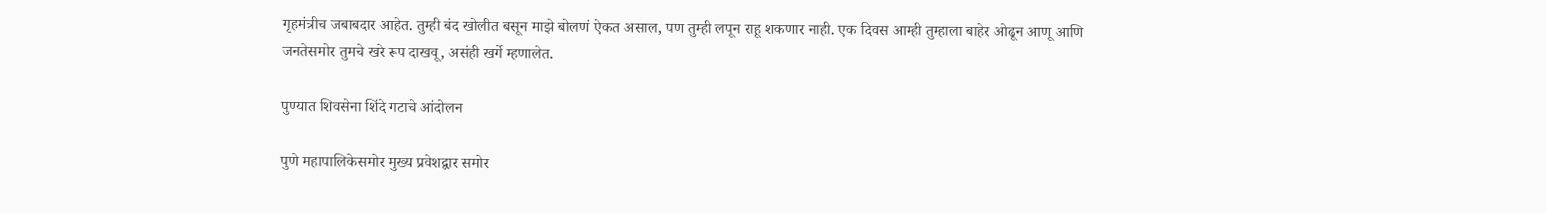गृहमंत्रीच जबाबदार आहेत. तुम्ही बंद खोलीत बसून माझे बोलणं ऐकत असाल, पण तुम्ही लपून राहू शकणार नाही. एक दिवस आम्ही तुम्हाला बाहेर ओढून आणू आणि जनतेसमोर तुमचे खरे रूप दाखवू, असंही खर्गे म्हणालेत.

पुण्यात शिवसेना शिंदे गटाचे आंदोलन

पुणे महापालिकेसमोर मुख्य प्रवेशद्वार समोर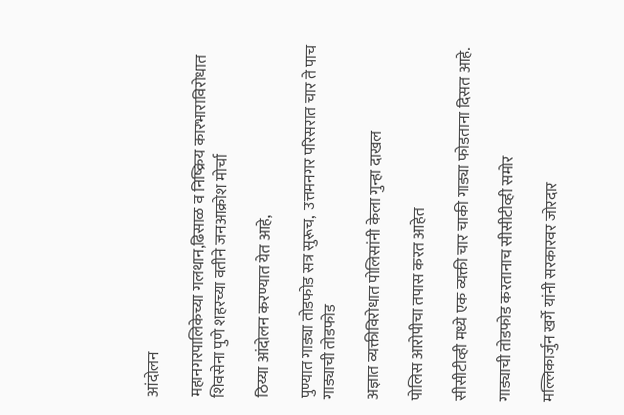आंदोलन

महानगरपालिकेच्या गलथान,ढिसाळ व निष्क्रिय कारभाराविरोधात शिवसेना पुणे शहरच्या वतीने जनआक्रोश मोर्चा

ठिय्या आंदोलन करण्यात येत आहे,

पुण्यात गाड्या तोडफोड सत्र सुरूच,  उत्तमनगर परिसरात चार ते पाच गाड्याची तोडफोड

अज्ञात व्यक्तीविरोधात पोलिसांनी केला गुन्हा दाखल

पोलिस आरोपीचा तपास करत आहेत

सीसीटीव्ही मध्ये एक व्यक्ती चार चाकी गाड्या फोडताना दिसत आहे.

गाड्याची तोडफोड करतानाच सीसीटीव्ही समोर

मल्लिकार्जुन खर्गे यांनी सरकारवर जोरदार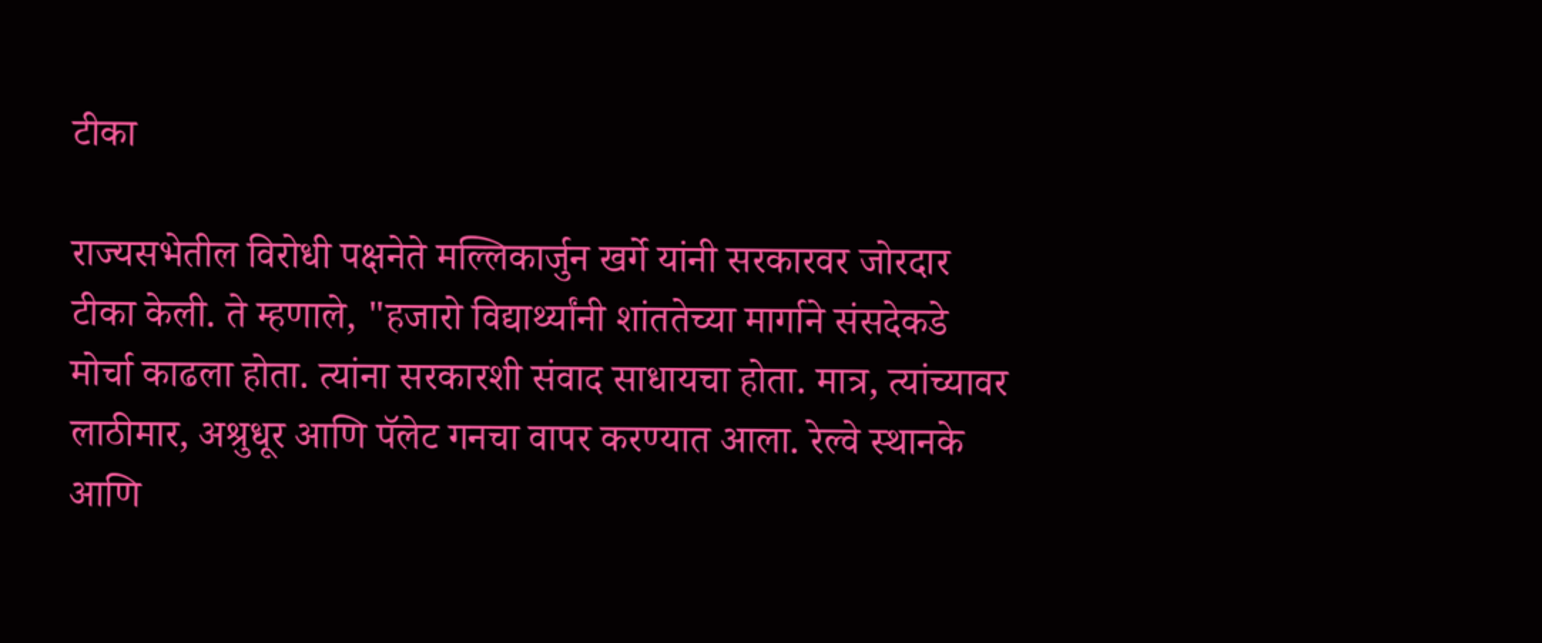टीका

राज्यसभेतील विरोधी पक्षनेते मल्लिकार्जुन खर्गे यांनी सरकारवर जोरदार टीका केली. ते म्हणाले, "हजारो विद्यार्थ्यांनी शांततेच्या मार्गाने संसदेकडे मोर्चा काढला होता. त्यांना सरकारशी संवाद साधायचा होता. मात्र, त्यांच्यावर लाठीमार, अश्रुधूर आणि पॅलेट गनचा वापर करण्यात आला. रेल्वे स्थानके आणि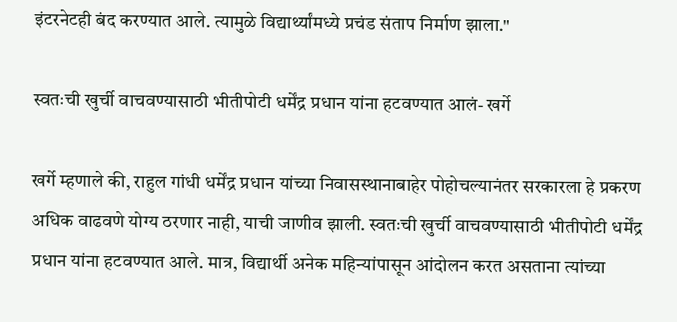इंटरनेटही बंद करण्यात आले. त्यामुळे विद्यार्थ्यांमध्ये प्रचंड संताप निर्माण झाला."

स्वतःची खुर्ची वाचवण्यासाठी भीतीपोटी धर्मेंद्र प्रधान यांना हटवण्यात आलं- खर्गे

खर्गे म्हणाले की, राहुल गांधी धर्मेंद्र प्रधान यांच्या निवासस्थानाबाहेर पोहोचल्यानंतर सरकारला हे प्रकरण अधिक वाढवणे योग्य ठरणार नाही, याची जाणीव झाली. स्वतःची खुर्ची वाचवण्यासाठी भीतीपोटी धर्मेंद्र प्रधान यांना हटवण्यात आले. मात्र, विद्यार्थी अनेक महिन्यांपासून आंदोलन करत असताना त्यांच्या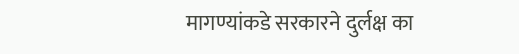मागण्यांकडे सरकारने दुर्लक्ष का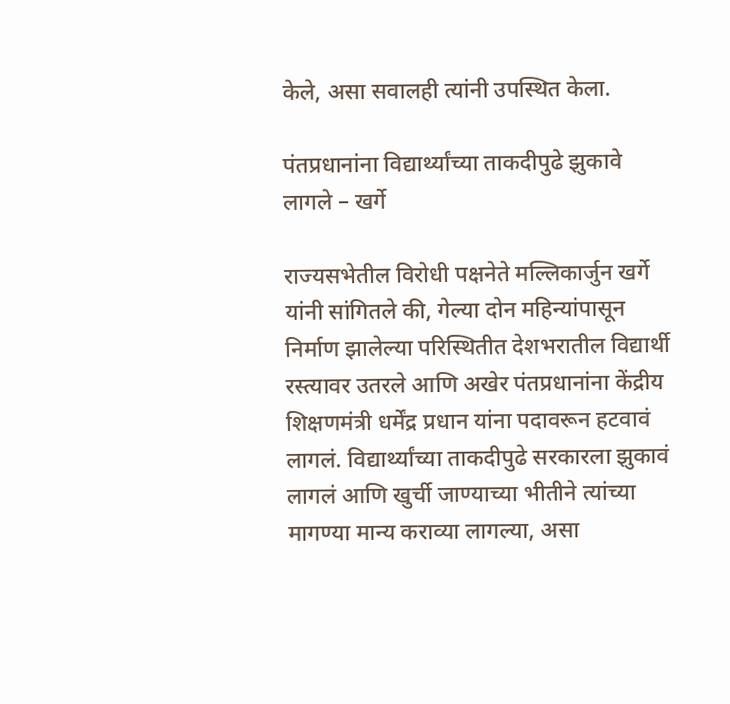केले, असा सवालही त्यांनी उपस्थित केला.

पंतप्रधानांना विद्यार्थ्यांच्या ताकदीपुढे झुकावे लागले – खर्गे

राज्यसभेतील विरोधी पक्षनेते मल्लिकार्जुन खर्गे यांनी सांगितले की, गेल्या दोन महिन्यांपासून निर्माण झालेल्या परिस्थितीत देशभरातील विद्यार्थी रस्त्यावर उतरले आणि अखेर पंतप्रधानांना केंद्रीय शिक्षणमंत्री धर्मेंद्र प्रधान यांना पदावरून हटवावं लागलं. विद्यार्थ्यांच्या ताकदीपुढे सरकारला झुकावं लागलं आणि खुर्ची जाण्याच्या भीतीने त्यांच्या मागण्या मान्य कराव्या लागल्या, असा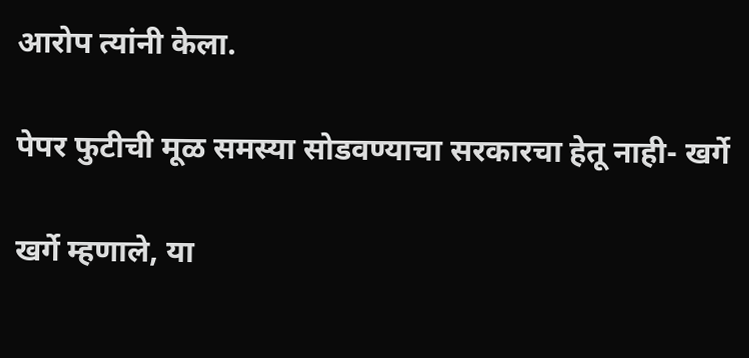आरोप त्यांनी केला.

पेपर फुटीची मूळ समस्या सोडवण्याचा सरकारचा हेतू नाही- खर्गे

खर्गे म्हणाले, या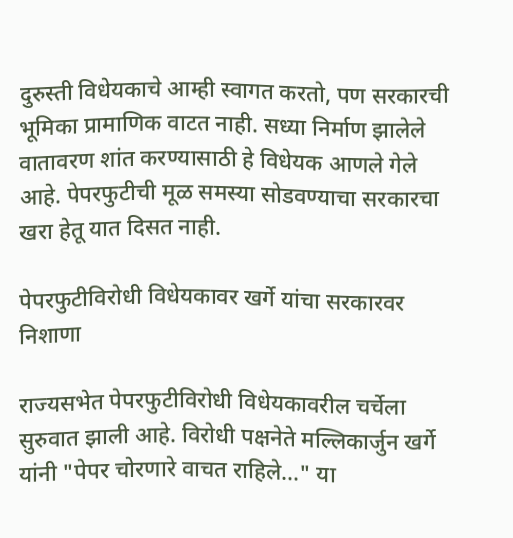दुरुस्ती विधेयकाचे आम्ही स्वागत करतो, पण सरकारची भूमिका प्रामाणिक वाटत नाही. सध्या निर्माण झालेले वातावरण शांत करण्यासाठी हे विधेयक आणले गेले आहे. पेपरफुटीची मूळ समस्या सोडवण्याचा सरकारचा खरा हेतू यात दिसत नाही.

पेपरफुटीविरोधी विधेयकावर खर्गे यांचा सरकारवर निशाणा

राज्यसभेत पेपरफुटीविरोधी विधेयकावरील चर्चेला सुरुवात झाली आहे. विरोधी पक्षनेते मल्लिकार्जुन खर्गे यांनी "पेपर चोरणारे वाचत राहिले..." या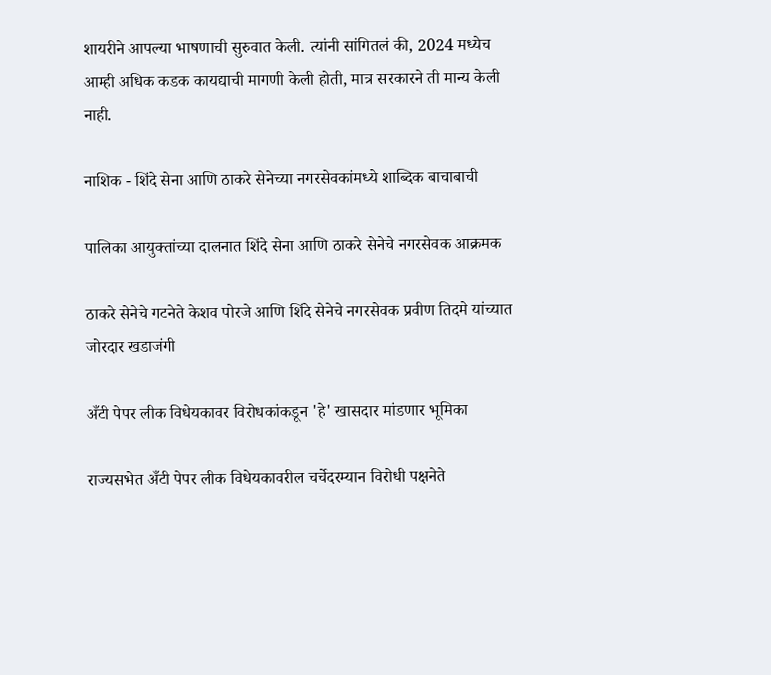शायरीने आपल्या भाषणाची सुरुवात केली. त्यांनी सांगितलं की, 2024 मध्येच आम्ही अधिक कडक कायद्याची मागणी केली होती, मात्र सरकारने ती मान्य केली नाही.

नाशिक - शिंदे सेना आणि ठाकरे सेनेच्या नगरसेवकांमध्ये शाब्दिक बाचाबाची

पालिका आयुक्तांच्या दालनात शिंदे सेना आणि ठाकरे सेनेचे नगरसेवक आक्रमक

ठाकरे सेनेचे गटनेते केशव पोरजे आणि शिंदे सेनेचे नगरसेवक प्रवीण तिदमे यांच्यात जोरदार खडाजंगी

अँटी पेपर लीक विधेयकावर विरोधकांकडून 'हे' खासदार मांडणार भूमिका

राज्यसभेत अँटी पेपर लीक विधेयकावरील चर्चेदरम्यान विरोधी पक्षनेते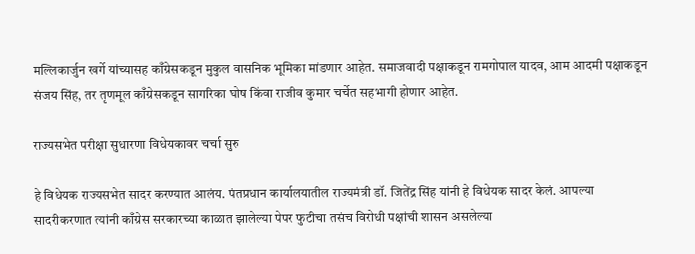मल्लिकार्जुन खर्गे यांच्यासह काँग्रेसकडून मुकुल वासनिक भूमिका मांडणार आहेत. समाजवादी पक्षाकडून रामगोपाल यादव, आम आदमी पक्षाकडून संजय सिंह, तर तृणमूल काँग्रेसकडून सागरिका घोष किंवा राजीव कुमार चर्चेत सहभागी होणार आहेत.

राज्यसभेत परीक्षा सुधारणा विधेयकावर चर्चा सुरु

हे विधेयक राज्यसभेत सादर करण्यात आलंय. पंतप्रधान कार्यालयातील राज्यमंत्री डॉ. जितेंद्र सिंह यांनी हे विधेयक सादर केलं. आपल्या सादरीकरणात त्यांनी काँग्रेस सरकारच्या काळात झालेल्या पेपर फुटीचा तसंच विरोधी पक्षांची शासन असलेल्या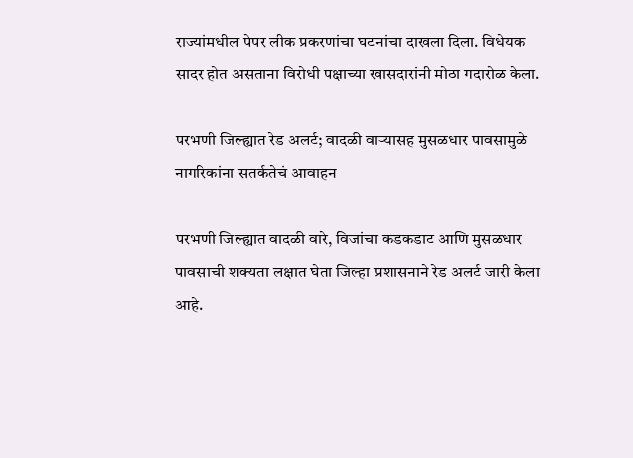राज्यांमधील पेपर लीक प्रकरणांचा घटनांचा दाखला दिला. विधेयक सादर होत असताना विरोधी पक्षाच्या खासदारांनी मोठा गदारोळ केला.

परभणी जिल्ह्यात रेड अलर्ट; वादळी वाऱ्यासह मुसळधार पावसामुळे नागरिकांना सतर्कतेचं आवाहन

परभणी जिल्ह्यात वादळी वारे, विजांचा कडकडाट आणि मुसळधार पावसाची शक्यता लक्षात घेता जिल्हा प्रशासनाने रेड अलर्ट जारी केला आहे.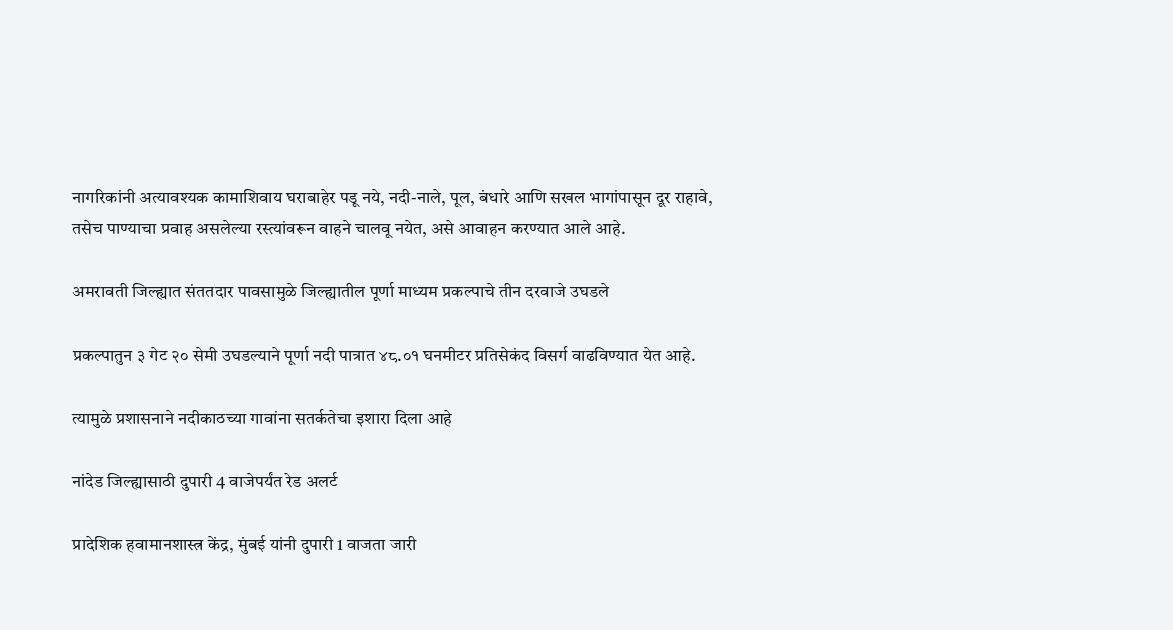नागरिकांनी अत्यावश्यक कामाशिवाय घराबाहेर पडू नये, नदी-नाले, पूल, बंधारे आणि सखल भागांपासून दूर राहावे, तसेच पाण्याचा प्रवाह असलेल्या रस्त्यांवरून वाहने चालवू नयेत, असे आवाहन करण्यात आले आहे.

अमरावती जिल्ह्यात संततदार पावसामुळे जिल्ह्यातील पूर्णा माध्यम प्रकल्पाचे तीन दरवाजे उघडले

प्रकल्पातुन ३ गेट २० सेमी उघडल्याने पूर्णा नदी पात्रात ४८.०१ घनमीटर प्रतिसेकंद विसर्ग वाढविण्यात येत आहे.

त्यामुळे प्रशासनाने नदीकाठच्या गावांना सतर्कतेचा इशारा दिला आहे

नांदेड जिल्ह्यासाठी दुपारी 4 वाजेपर्यंत रेड अलर्ट

प्रादेशिक हवामानशास्त्र केंद्र, मुंबई यांनी दुपारी 1 वाजता जारी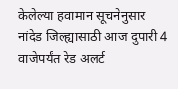केलेल्या हवामान सूचनेनुसार नांदेड जिल्ह्यासाठी आज दुपारी 4 वाजेपर्यंत रेड अलर्ट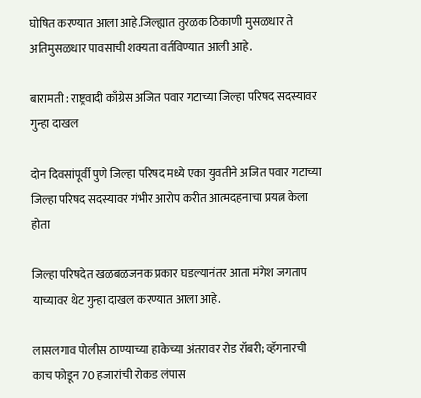घोषित करण्यात आला आहे.जिल्ह्यात तुरळक ठिकाणी मुसळधार ते अतिमुसळधार पावसाची शक्यता वर्तविण्यात आली आहे.

बारामती : राष्ट्रवादी काँग्रेस अजित पवार गटाच्या जिल्हा परिषद सदस्यावर गुन्हा दाखल

दोन दिवसांपूर्वी पुणे जिल्हा परिषद मध्ये एका युवतीने अजित पवार गटाच्या जिल्हा परिषद सदस्यावर गंभीर आरोप करीत आत्मदहनाचा प्रयत्न केला होता

जिल्हा परिषदेत खळबळजनक प्रकार घडल्यानंतर आता मंगेश जगताप याच्यावर थेट गुन्हा दाखल करण्यात आला आहे.

लासलगाव पोलीस ठाण्याच्या हाकेच्या अंतरावर रोड रॉबरी; व्हॅगनारची काच फोडून 70 हजारांची रोकड लंपास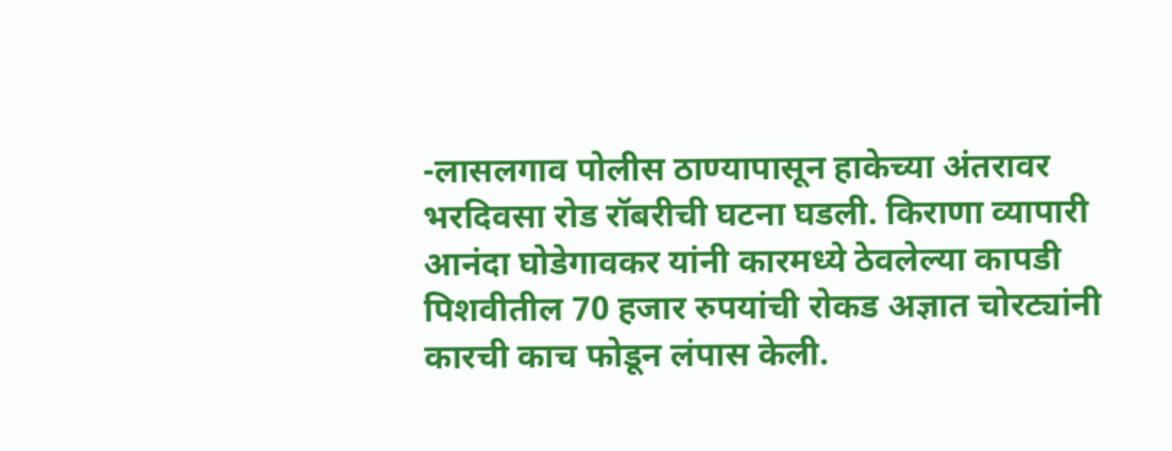-लासलगाव पोलीस ठाण्यापासून हाकेच्या अंतरावर भरदिवसा रोड रॉबरीची घटना घडली. किराणा व्यापारी आनंदा घोडेगावकर यांनी कारमध्ये ठेवलेल्या कापडी पिशवीतील 70 हजार रुपयांची रोकड अज्ञात चोरट्यांनी कारची काच फोडून लंपास केली.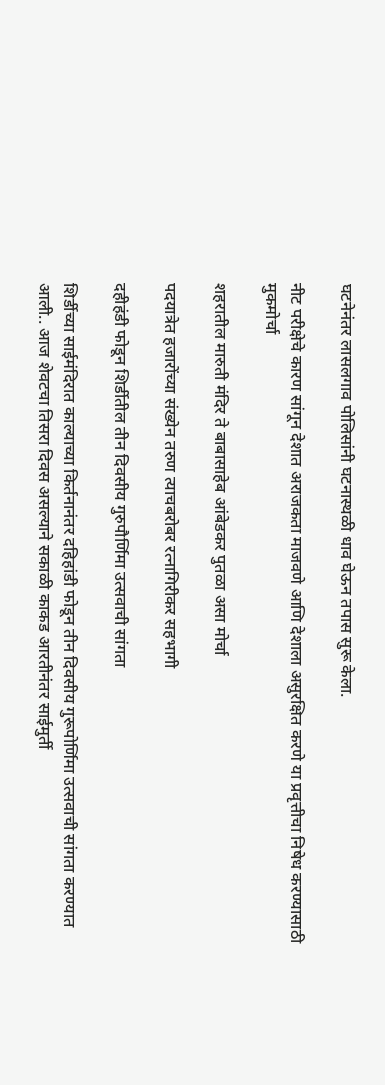घटनेनंतर लासलगाव पोलिसांनी घटनास्थळी धाव घेऊन तपास सुरू केला.

नीट परीक्षेचे कारण सांगून देशात अराजकता माजवणे आणि देशाला असुरक्षित करणे या प्रवृत्तीचा निषेध करण्यासाठी मुकमोर्चा

शहरातील मारुती मंदिर ते बाबासाहेब आंबेडकर पुतळा असा मोर्चा

पदयात्रेत हजारोंच्या संख्येन तरुण त्याचबरोबर रत्नागिरीकर सहभागी

दहीहंडी फोडून शिर्डीतील तीन दिवसीय गुरुपौर्णिमा उत्सवाची सांगता

शिर्डीच्या साईमंदिरात काल्याच्या किर्तनानंतर दहिहांडी फोडून तीन दिवसीय गुरूपोर्णिमा उत्सवाची सांगता करण्यात आली.. आज शेवटचा तिसरा दिवस असल्याने सकाळी काकड आरतीनंतर साईमुर्ती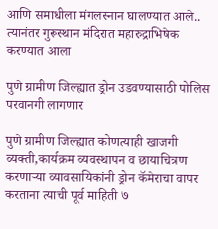आणि समाधीला मंगलस्नान घालण्यात आले.. त्यानंतर गुरूस्थान मंदिरात महारुद्राभिषेक करण्यात आला

पुणे ग्रामीण जिल्ह्यात ड्रोन उडवण्यासाठी पोलिस परवानगी लागणार

पुणे ग्रामीण जिल्ह्यात कोणत्याही खाजगी व्यक्ती,कार्यक्रम व्यवस्थापन व छायाचित्रण करणाऱ्या व्यावसायिकांनी ड्रोन कॅमेराचा वापर करताना त्याची पूर्व माहिती ७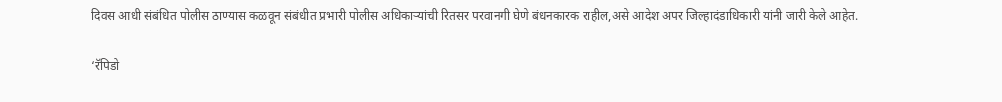दिवस आधी संबंधित पोलीस ठाण्यास कळवून संबंधीत प्रभारी पोलीस अधिकाऱ्यांची रितसर परवानगी घेणे बंधनकारक राहील,असे आदेश अपर जिल्हादंडाधिकारी यांनी जारी केले आहेत.

‘रॅपिडो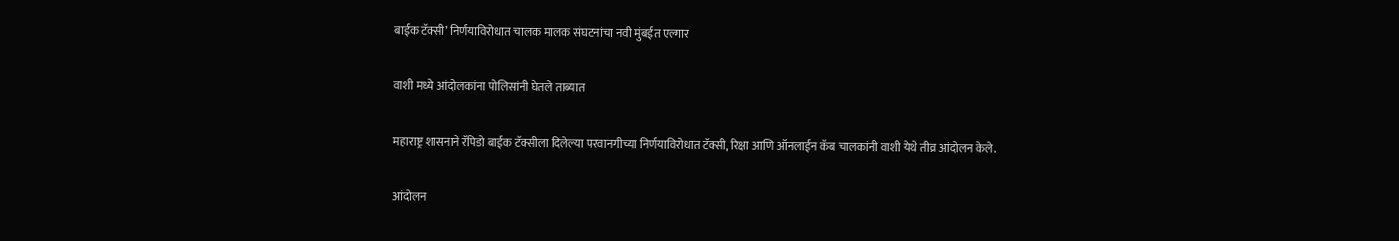बाईक टॅक्सी’ निर्णयाविरोधात चालक मालक संघटनांचा नवी मुंबईत एल्गार

वाशी मध्ये आंदोलकांना पोलिसांनी घेतले ताब्यात

महाराष्ट्र शासनाने रॅपिडो बाईक टॅक्सीला दिलेल्या परवानगीच्या निर्णयाविरोधात टॅक्सी, रिक्षा आणि ऑनलाईन कॅब चालकांनी वाशी येथे तीव्र आंदोलन केले.

आंदोलन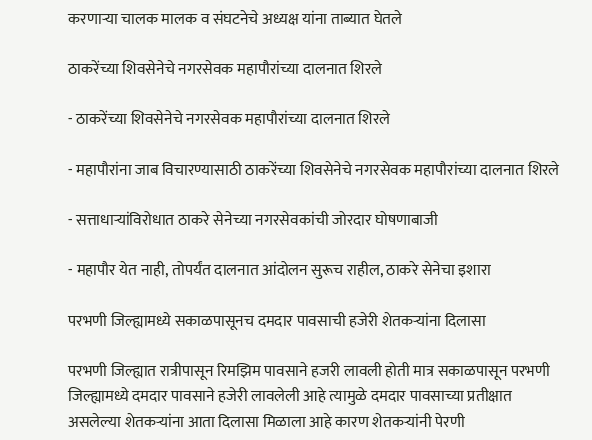करणाऱ्या चालक मालक व संघटनेचे अध्यक्ष यांना ताब्यात घेतले

ठाकरेंच्या शिवसेनेचे नगरसेवक महापौरांच्या दालनात शिरले

- ठाकरेंच्या शिवसेनेचे नगरसेवक महापौरांच्या दालनात शिरले

- महापौरांना जाब विचारण्यासाठी ठाकरेंच्या शिवसेनेचे नगरसेवक महापौरांच्या दालनात शिरले

- सत्ताधाऱ्यांविरोधात ठाकरे सेनेच्या नगरसेवकांची जोरदार घोषणाबाजी

- महापौर येत नाही, तोपर्यंत दालनात आंदोलन सुरूच राहील, ठाकरे सेनेचा इशारा

परभणी जिल्ह्यामध्ये सकाळपासूनच दमदार पावसाची हजेरी शेतकऱ्यांना दिलासा

परभणी जिल्ह्यात रात्रीपासून रिमझिम पावसाने हजरी लावली होती मात्र सकाळपासून परभणी जिल्ह्यामध्ये दमदार पावसाने हजेरी लावलेली आहे त्यामुळे दमदार पावसाच्या प्रतीक्षात असलेल्या शेतकऱ्यांना आता दिलासा मिळाला आहे कारण शेतकऱ्यांनी पेरणी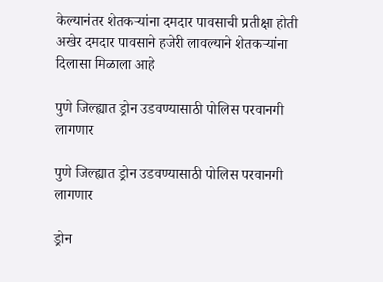केल्यानंतर शेतकऱ्यांना दमदार पावसाची प्रतीक्षा होती अखेर दमदार पावसाने हजेरी लावल्याने शेतकऱ्यांना दिलासा मिळाला आहे

पुणे जिल्ह्यात ड्रोन उडवण्यासाठी पोलिस परवानगी लागणार

पुणे जिल्ह्यात ड्रोन उडवण्यासाठी पोलिस परवानगी लागणार

ड्रोन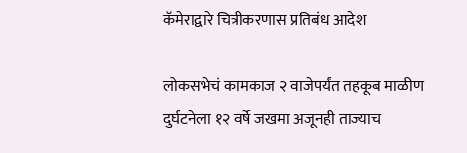कॅमेराद्वारे चित्रीकरणास प्रतिबंध आदेश

लोकसभेचं कामकाज २ वाजेपर्यंत तहकूब माळीण दुर्घटनेला १२ वर्षे जखमा अजूनही ताज्याच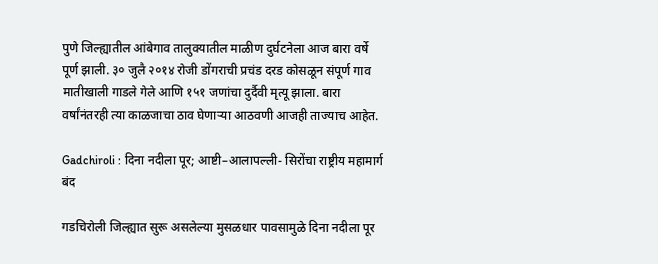पुणे जिल्ह्यातील आंबेगाव तालुक्यातील माळीण दुर्घटनेला आज बारा वर्षे पूर्ण झाली. ३० जुलै २०१४ रोजी डोंगराची प्रचंड दरड कोसळून संपूर्ण गाव मातीखाली गाडले गेले आणि १५१ जणांचा दुर्दैवी मृत्यू झाला. बारा वर्षांनंतरही त्या काळजाचा ठाव घेणाऱ्या आठवणी आजही ताज्याच आहेत.

Gadchiroli : दिना नदीला पूर; आष्टी–आलापल्ली- सिरोंचा राष्ट्रीय महामार्ग बंद

गडचिरोली जिल्ह्यात सुरू असलेल्या मुसळधार पावसामुळे दिना नदीला पूर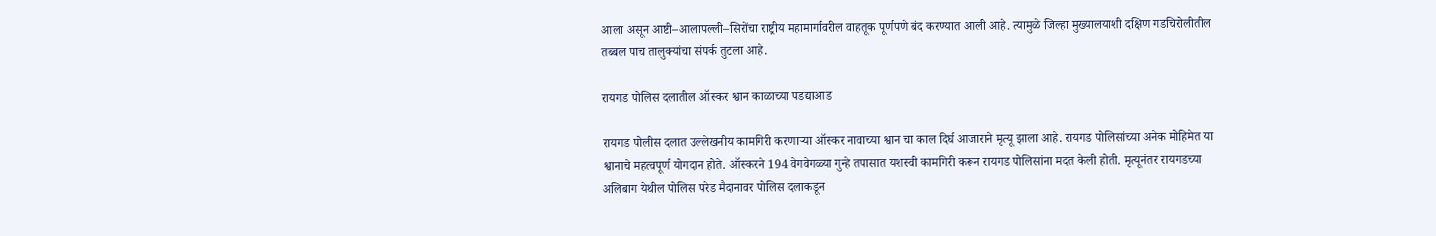आला असून आष्टी–आलापल्ली–सिरोंचा राष्ट्रीय महामार्गावरील वाहतूक पूर्णपणे बंद करण्यात आली आहे. त्यामुळे जिल्हा मुख्यालयाशी दक्षिण गडचिरोलीतील तब्बल पाच तालुक्यांचा संपर्क तुटला आहे.

रायगड पोलिस दलातील ऑस्कर श्वान काळाच्या पडद्याआड

रायगड पोलीस दलात उल्लेखनीय कामगिरी करणाऱ्या ऑस्कर नावाच्या श्वान चा काल दिर्घ आजाराने मृत्यू झाला आहे. रायगड पोलिसांच्या अनेक मोहिमेत या श्वानाचे महत्वपूर्ण योगदान होते. ऑस्करने 194 वेगवेगळ्या गुन्हे तपासात यशस्वी कामगिरी करून रायगड पोलिसांना मदत केली होती. मृत्यूनंतर रायगडच्या अलिबाग येथील पोलिस परेड मैदानावर पोलिस दलाकडून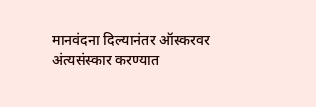मानवंदना दिल्यानंतर ऑस्करवर अंत्यसंस्कार करण्यात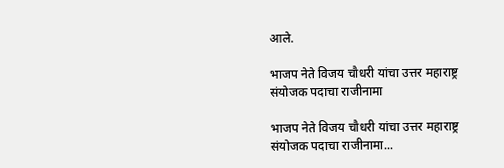आले.

भाजप नेते विजय चौधरी यांचा उत्तर महाराष्ट्र संयोजक पदाचा राजीनामा

भाजप नेते विजय चौधरी यांचा उत्तर महाराष्ट्र संयोजक पदाचा राजीनामा...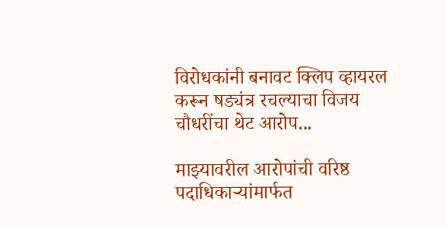विरोधकांनी बनावट क्लिप व्हायरल करून षड्यंत्र रचल्याचा विजय चौधरींचा थेट आरोप...

माझ्यावरील आरोपांची वरिष्ठ पदाधिकाऱ्यांमार्फत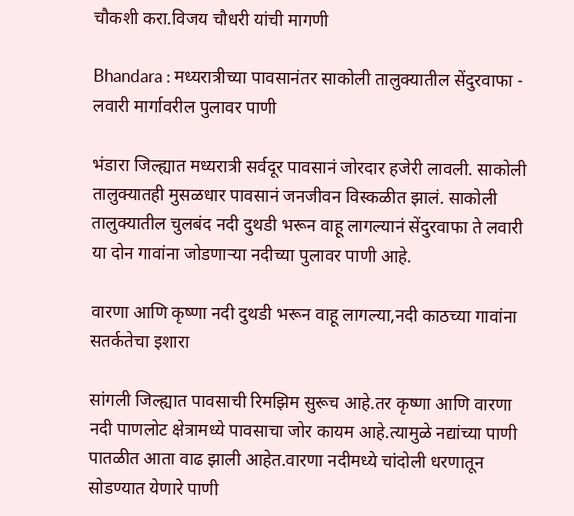चौकशी करा.विजय चौधरी यांची मागणी

Bhandara : मध्यरात्रीच्या पावसानंतर साकोली तालुक्यातील सेंदुरवाफा - लवारी मार्गावरील पुलावर पाणी

भंडारा जिल्ह्यात मध्यरात्री सर्वदूर पावसानं जोरदार हजेरी लावली. साकोली तालुक्यातही मुसळधार पावसानं जनजीवन विस्कळीत झालं. साकोली तालुक्यातील चुलबंद नदी दुथडी भरून वाहू लागल्यानं सेंदुरवाफा ते लवारी या दोन गावांना जोडणाऱ्या नदीच्या पुलावर पाणी आहे.

वारणा आणि कृष्णा नदी दुथडी भरून वाहू लागल्या,नदी काठच्या गावांना सतर्कतेचा इशारा

सांगली जिल्ह्यात पावसाची रिमझिम सुरूच आहे.तर कृष्णा आणि वारणा नदी पाणलोट क्षेत्रामध्ये पावसाचा जोर कायम आहे.त्यामुळे नद्यांच्या पाणी पातळीत आता वाढ झाली आहेत.वारणा नदीमध्ये चांदोली धरणातून सोडण्यात येणारे पाणी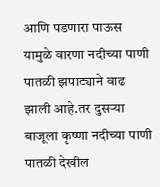आणि पडणारा पाऊस यामुळे वारणा नदीच्या पाणी पातळी झपाट्याने वाढ झाली आहे.तर दुसऱ्या बाजूला कृष्णा नदीच्या पाणी पातळी देखील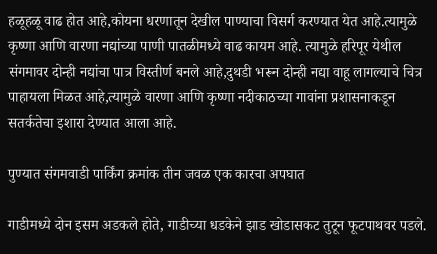हळूहळू वाढ होत आहे,कोयना धरणातून देखील पाण्याचा विसर्ग करण्यात येत आहे.त्यामुळे कृष्णा आणि वारणा नद्यांच्या पाणी पातळीमध्ये वाढ कायम आहे. त्यामुळे हरिपूर येथील संगमावर दोन्ही नद्यांचा पात्र विस्तीर्ण बनले आहे,दुथडी भरून दोन्ही नद्या वाहू लागल्याचे चित्र पाहायला मिळत आहे,त्यामुळे वारणा आणि कृष्णा नदीकाठच्या गावांना प्रशासनाकडून सतर्कतेचा इशारा देण्यात आला आहे.

पुण्यात संगमवाडी पार्किंग क्रमांक तीन जवळ एक कारचा अपघात

गाडीमध्ये दोन इसम अडकले होते, गाडीच्या धडकेने झाड खोडासकट तुटून फूटपाथवर पडले.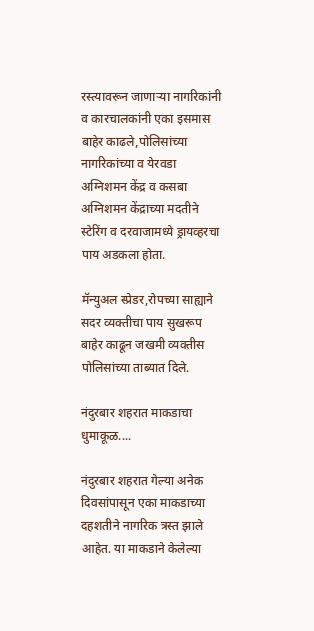रस्त्यावरून जाणाऱ्या नागरिकांनी व कारचालकांनी एका इसमास बाहेर काढले,पोलिसांच्या नागरिकांच्या व येरवडा अग्निशमन केंद्र व कसबा अग्निशमन केंद्राच्या मदतीने स्टेरिंग व दरवाजामध्ये ड्रायव्हरचा पाय अडकला होता.

मॅन्युअल स्प्रेडर,रोपच्या साह्याने सदर व्यक्तीचा पाय सुखरूप बाहेर काढून जखमी व्यक्तीस पोलिसांच्या ताब्यात दिले.

नंदुरबार शहरात माकडाचा धुमाकूळ....

नंदुरबार शहरात गेल्या अनेक दिवसांपासून एका माकडाच्या दहशतीने नागरिक त्रस्त झाले आहेत. या माकडाने केलेल्या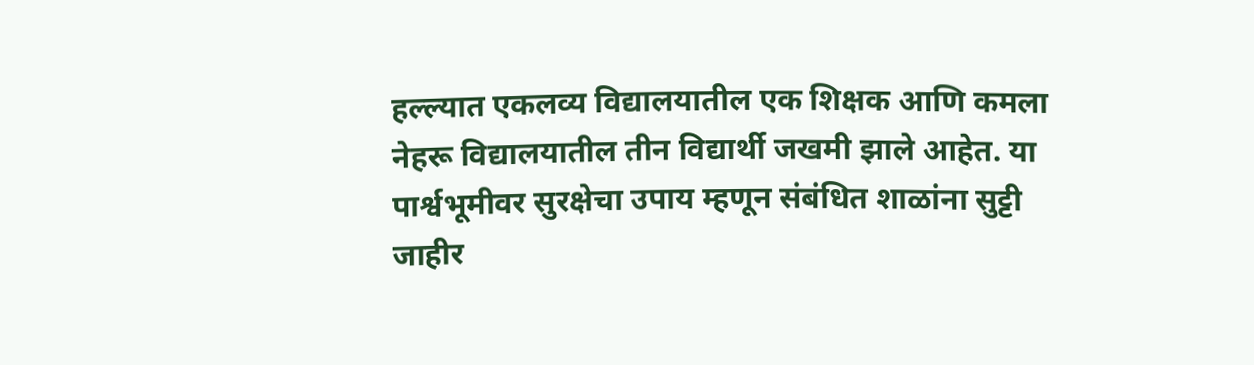हल्ल्यात एकलव्य विद्यालयातील एक शिक्षक आणि कमला नेहरू विद्यालयातील तीन विद्यार्थी जखमी झाले आहेत. या पार्श्वभूमीवर सुरक्षेचा उपाय म्हणून संबंधित शाळांना सुट्टी जाहीर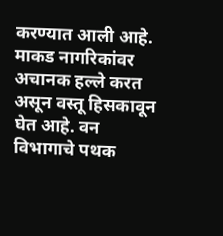करण्यात आली आहे. माकड नागरिकांवर अचानक हल्ले करत असून वस्तू हिसकावून घेत आहे. वन विभागाचे पथक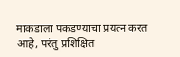माकडाला पकडण्याचा प्रयत्न करत आहे, परंतु प्रशिक्षित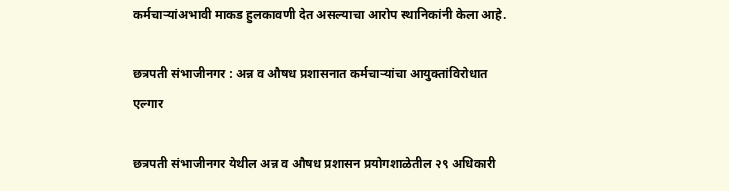कर्मचाऱ्यांअभावी माकड हुलकावणी देत असल्याचा आरोप स्थानिकांनी केला आहे.

छत्रपती संभाजीनगर : अन्न व औषध प्रशासनात कर्मचाऱ्यांचा आयुक्तांविरोधात एल्गार

छत्रपती संभाजीनगर येथील अन्न व औषध प्रशासन प्रयोगशाळेतील २९ अधिकारी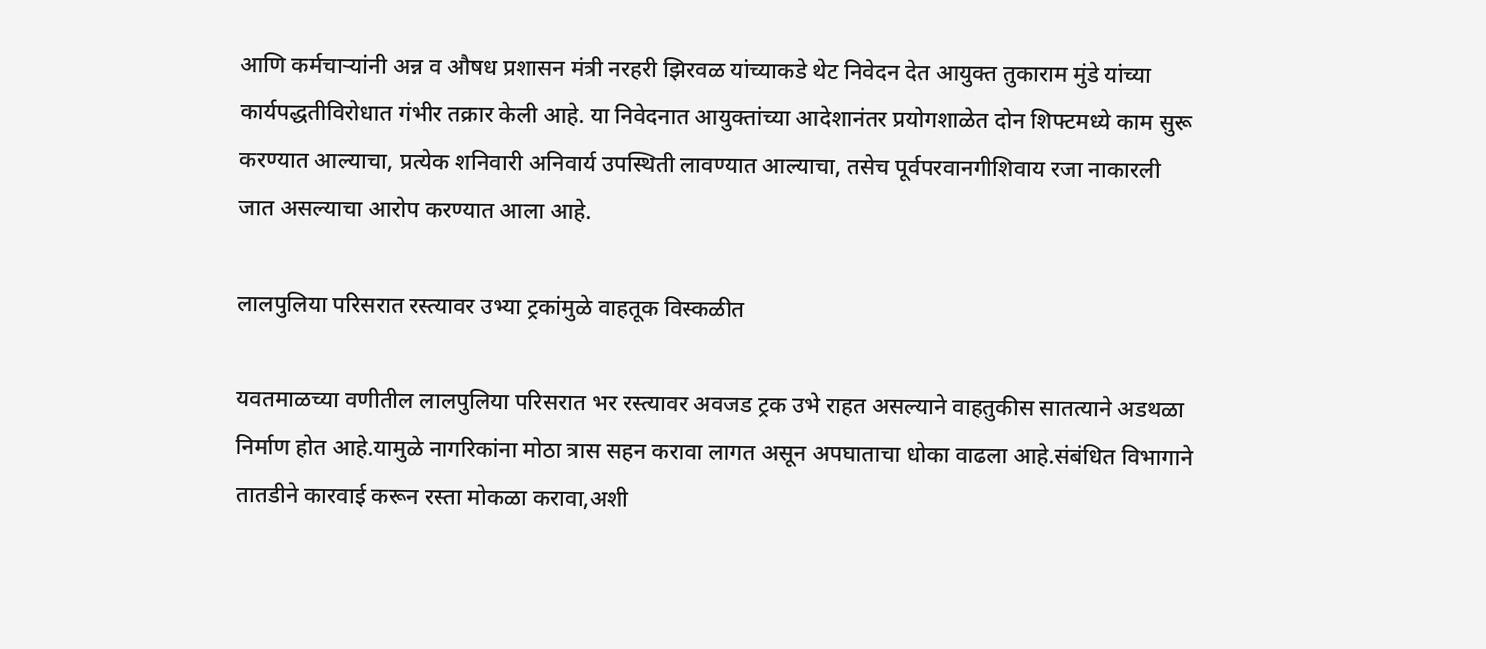आणि कर्मचाऱ्यांनी अन्न व औषध प्रशासन मंत्री नरहरी झिरवळ यांच्याकडे थेट निवेदन देत आयुक्त तुकाराम मुंडे यांच्या कार्यपद्धतीविरोधात गंभीर तक्रार केली आहे. या निवेदनात आयुक्तांच्या आदेशानंतर प्रयोगशाळेत दोन शिफ्टमध्ये काम सुरू करण्यात आल्याचा, प्रत्येक शनिवारी अनिवार्य उपस्थिती लावण्यात आल्याचा, तसेच पूर्वपरवानगीशिवाय रजा नाकारली जात असल्याचा आरोप करण्यात आला आहे.

लालपुलिया परिसरात रस्त्यावर उभ्या ट्रकांमुळे वाहतूक विस्कळीत

यवतमाळच्या वणीतील लालपुलिया परिसरात भर रस्त्यावर अवजड ट्रक उभे राहत असल्याने वाहतुकीस सातत्याने अडथळा निर्माण होत आहे.यामुळे नागरिकांना मोठा त्रास सहन करावा लागत असून अपघाताचा धोका वाढला आहे.संबंधित विभागाने तातडीने कारवाई करून रस्ता मोकळा करावा,अशी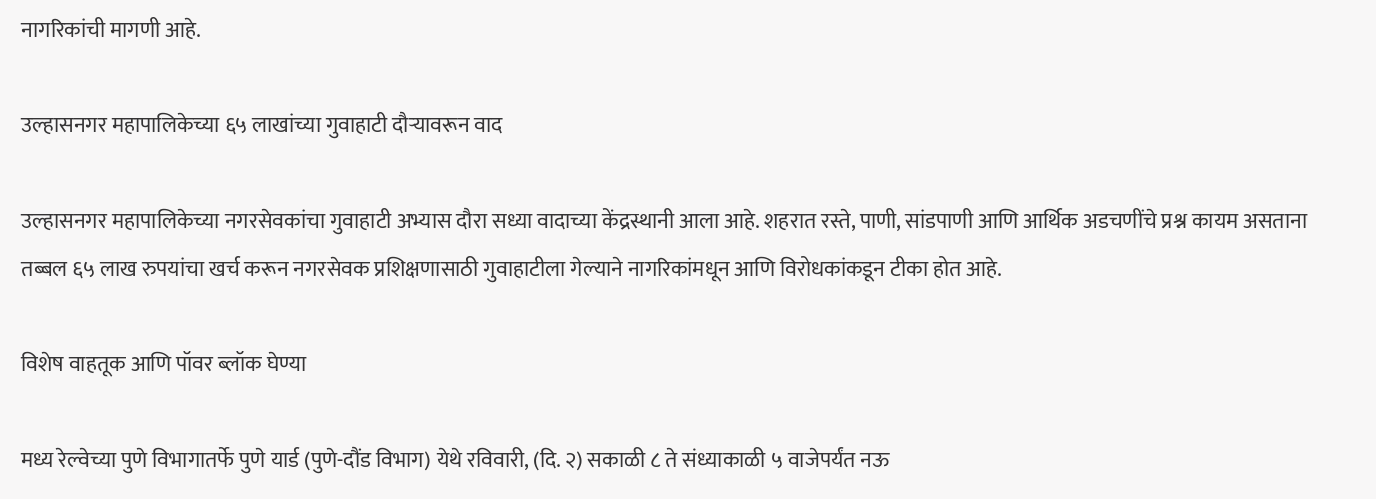नागरिकांची मागणी आहे.

उल्हासनगर महापालिकेच्या ६५ लाखांच्या गुवाहाटी दौऱ्यावरून वाद

उल्हासनगर महापालिकेच्या नगरसेवकांचा गुवाहाटी अभ्यास दौरा सध्या वादाच्या केंद्रस्थानी आला आहे. शहरात रस्ते, पाणी, सांडपाणी आणि आर्थिक अडचणींचे प्रश्न कायम असताना तब्बल ६५ लाख रुपयांचा खर्च करून नगरसेवक प्रशिक्षणासाठी गुवाहाटीला गेल्याने नागरिकांमधून आणि विरोधकांकडून टीका होत आहे.

विशेष वाहतूक आणि पॉवर ब्लॉक घेण्या

मध्य रेल्वेच्या पुणे विभागातर्फे पुणे यार्ड (पुणे-दौंड विभाग) येथे रविवारी, (दि. २) सकाळी ८ ते संध्याकाळी ५ वाजेपर्यंत नऊ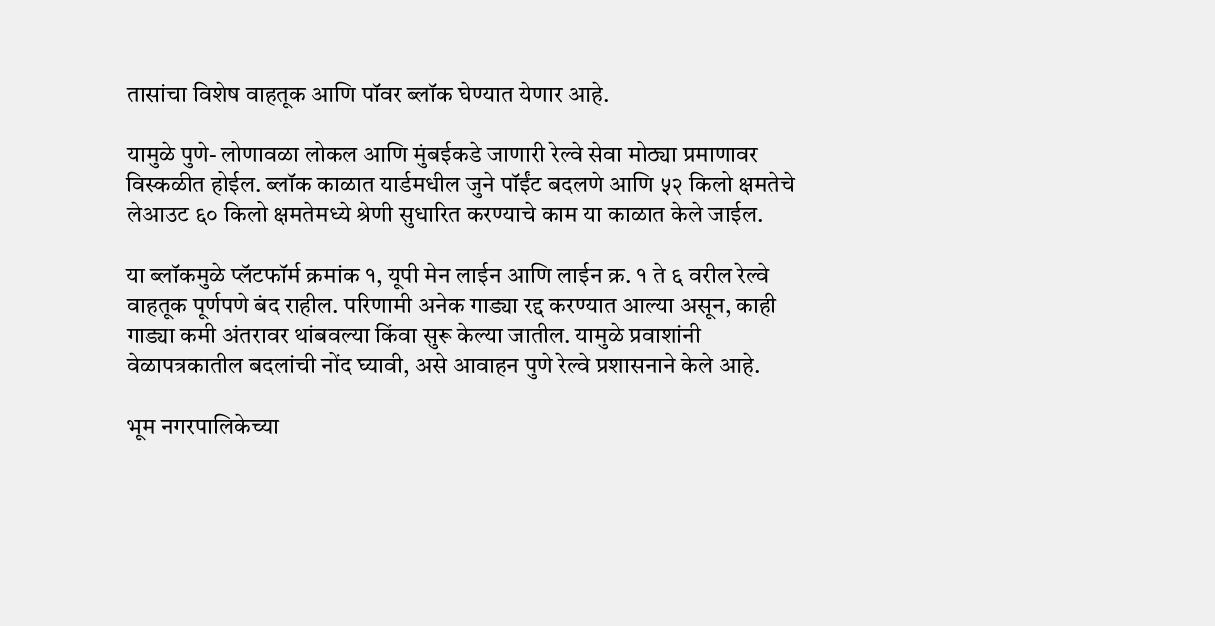तासांचा विशेष वाहतूक आणि पॉवर ब्लॉक घेण्यात येणार आहे.

यामुळे पुणे- लोणावळा लोकल आणि मुंबईकडे जाणारी रेल्वे सेवा मोठ्या प्रमाणावर विस्कळीत होईल. ब्लॉक काळात यार्डमधील जुने पॉईंट बदलणे आणि ५२ किलो क्षमतेचे लेआउट ६० किलो क्षमतेमध्ये श्रेणी सुधारित करण्याचे काम या काळात केले जाईल.

या ब्लॉकमुळे प्लॅटफॉर्म क्रमांक १, यूपी मेन लाईन आणि लाईन क्र. १ ते ६ वरील रेल्वे वाहतूक पूर्णपणे बंद राहील. परिणामी अनेक गाड्या रद्द करण्यात आल्या असून, काही गाड्या कमी अंतरावर थांबवल्या किंवा सुरू केल्या जातील. यामुळे प्रवाशांनी वेळापत्रकातील बदलांची नोंद घ्यावी, असे आवाहन पुणे रेल्वे प्रशासनाने केले आहे.

भूम नगरपालिकेच्या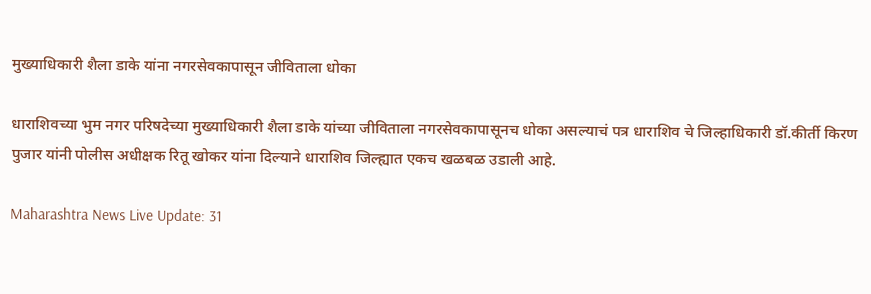मुख्याधिकारी शैला डाके यांना नगरसेवकापासून जीविताला धोका

धाराशिवच्या भुम नगर परिषदेच्या मुख्याधिकारी शैला डाके यांच्या जीविताला नगरसेवकापासूनच धोका असल्याचं पत्र धाराशिव चे जिल्हाधिकारी डॉ.कीर्ती किरण पुजार यांनी पोलीस अधीक्षक रितू खोकर यांना दिल्याने धाराशिव जिल्ह्यात एकच खळबळ उडाली आहे.

Maharashtra News Live Update: 31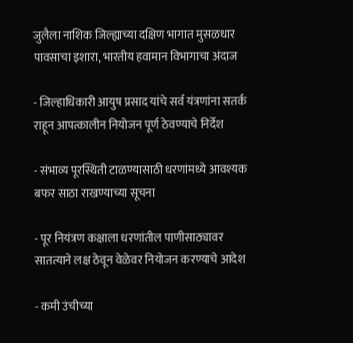जुलैला नाशिक जिल्ह्याच्या दक्षिण भागात मुसळधार पावसाचा इशारा, भारतीय हवामान विभागाचा अंदाज

- जिल्हाधिकारी आयुष प्रसाद यांचे सर्व यंत्रणांना सतर्क राहून आपत्कालीन नियोजन पूर्ण ठेवण्याचे निर्देश

- संभाव्य पूरस्थिती टाळण्यासाठी धरणांमध्ये आवश्यक बफर साठा राखण्याच्या सूचना

- पूर नियंत्रण कक्षाला धरणांतील पाणीसाठ्यावर सातत्याने लक्ष ठेवून वेळेवर नियोजन करण्याचे आदेश

- कमी उंचीच्या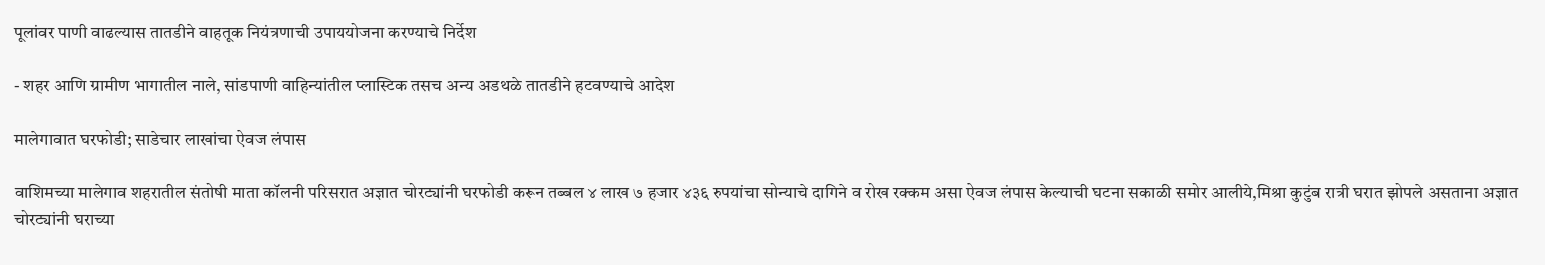पूलांवर पाणी वाढल्यास तातडीने वाहतूक नियंत्रणाची उपाययोजना करण्याचे निर्देश

- शहर आणि ग्रामीण भागातील नाले, सांडपाणी वाहिन्यांतील प्लास्टिक तसच अन्य अडथळे तातडीने हटवण्याचे आदेश

मालेगावात घरफोडी; साडेचार लाखांचा ऐवज लंपास

वाशिमच्या मालेगाव शहरातील संतोषी माता कॉलनी परिसरात अज्ञात चोरट्यांनी घरफोडी करून तब्बल ४ लाख ७ हजार ४३६ रुपयांचा सोन्याचे दागिने व रोख रक्कम असा ऐवज लंपास केल्याची घटना सकाळी समोर आलीये,मिश्रा कुटुंब रात्री घरात झोपले असताना अज्ञात चोरट्यांनी घराच्या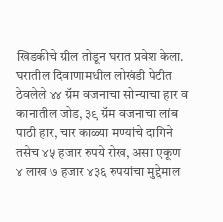खिडकीचे ग्रील तोडून घरात प्रवेश केला. घरातील दिवाणामधील लोखंडी पेटीत ठेवलेले ४४ ग्रॅम वजनाचा सोन्याचा हार व कानातील जोड, ३९ ग्रॅम वजनाचा लांब पाठी हार, चार काळ्या मण्यांचे दागिने तसेच ४५ हजार रुपये रोख, असा एकूण ४ लाख ७ हजार ४३६ रुपयांचा मुद्देमाल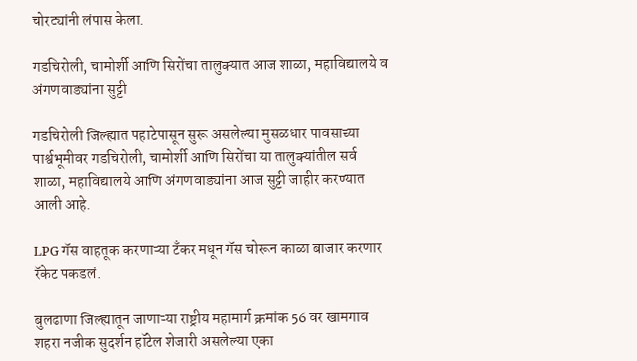चोरट्यांनी लंपास केला.

गडचिरोली, चामोर्शी आणि सिरोंचा तालुक्यात आज शाळा, महाविद्यालये व अंगणवाड्यांना सुट्टी

गडचिरोली जिल्ह्यात पहाटेपासून सुरू असलेल्या मुसळधार पावसाच्या पार्श्वभूमीवर गडचिरोली, चामोर्शी आणि सिरोंचा या तालुक्यांतील सर्व शाळा, महाविद्यालये आणि अंगणवाड्यांना आज सुट्टी जाहीर करण्यात आली आहे.

LPG गॅस वाहतूक करणाऱ्या टँकर मधून गॅस चोरून काळा बाजार करणार रॅकेट पकडलं.

बुलढाणा जिल्ह्यातून जाणाऱ्या राष्ट्रीय महामार्ग क्रमांक 56 वर खामगाव शहरा नजीक सुदर्शन हॉटेल शेजारी असलेल्या एका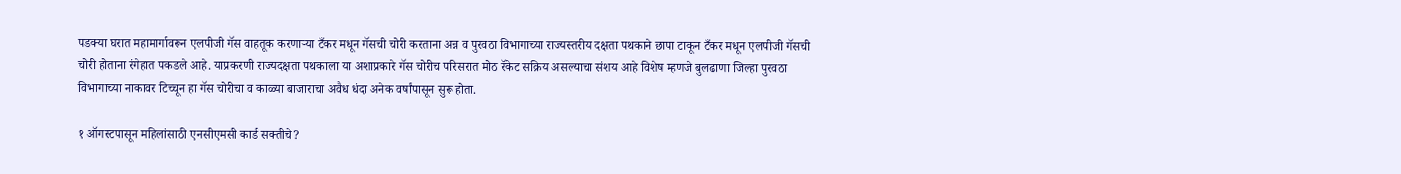पडक्या घरात महामार्गावरून एलपीजी गॅस वाहतूक करणाऱ्या टँकर मधून गॅसची चोरी करताना अन्न व पुरवठा विभागाच्या राज्यस्तरीय दक्षता पथकाने छापा टाकून टँकर मधून एलपीजी गॅसची चोरी होताना रंगेहात पकडले आहे. याप्रकरणी राज्यदक्षता पथकाला या अशाप्रकारे गॅस चोरीच परिसरात मोठ रॅकेट सक्रिय असल्याचा संशय आहे विशेष म्हणजे बुलढाणा जिल्हा पुरवठा विभागाच्या नाकावर टिच्चून हा गॅस चोरीचा व काळ्या बाजाराचा अवैध धंदा अनेक वर्षांपासून सुरू होता.

१ ऑगस्टपासून महिलांसाठी एनसीएमसी कार्ड सक्तीचे?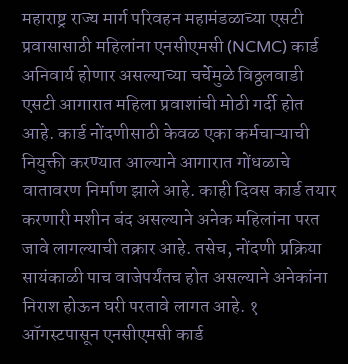महाराष्ट्र राज्य मार्ग परिवहन महामंडळाच्या एसटी प्रवासासाठी महिलांना एनसीएमसी (NCMC) कार्ड अनिवार्य होणार असल्याच्या चर्चेमुळे विठ्ठलवाडी एसटी आगारात महिला प्रवाशांची मोठी गर्दी होत आहे. कार्ड नोंदणीसाठी केवळ एका कर्मचाऱ्याची नियुक्ती करण्यात आल्याने आगारात गोंधळाचे वातावरण निर्माण झाले आहे. काही दिवस कार्ड तयार करणारी मशीन बंद असल्याने अनेक महिलांना परत जावे लागल्याची तक्रार आहे. तसेच, नोंदणी प्रक्रिया सायंकाळी पाच वाजेपर्यंतच होत असल्याने अनेकांना निराश होऊन घरी परतावे लागत आहे. १ ऑगस्टपासून एनसीएमसी कार्ड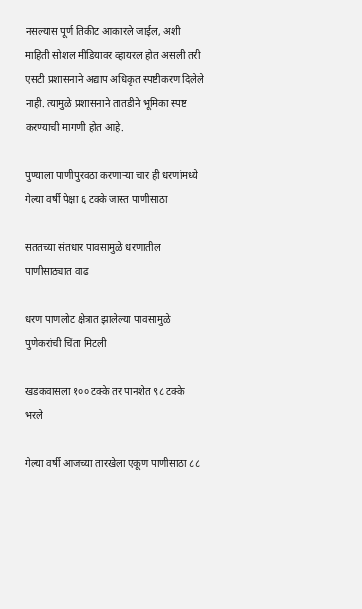नसल्यास पूर्ण तिकीट आकारले जाईल, अशी माहिती सोशल मीडियावर व्हायरल होत असली तरी एसटी प्रशासनाने अद्याप अधिकृत स्पष्टीकरण दिलेले नाही. त्यामुळे प्रशासनाने तातडीने भूमिका स्पष्ट करण्याची मागणी होत आहे.

पुण्याला पाणीपुरवठा करणाऱ्या चार ही धरणांमध्ये गेल्या वर्षी पेक्षा ६ टक्के जास्त पाणीसाठा

सततच्या संतधार पावसामुळे धरणातील पाणीसाठ्यात वाढ

धरण पाणलोट क्षेत्रात झालेल्या पावसामुळे पुणेकरांची चिंता मिटली

खडकवासला १०० टक्के तर पानशेत ९८ टक्के भरले

गेल्या वर्षी आजच्या तारखेला एकूण पाणीसाठा ८८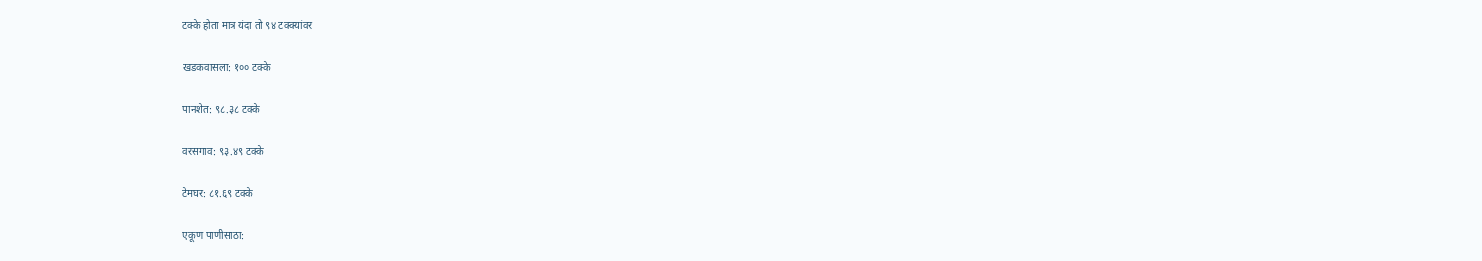टक्के होता मात्र यंदा तो ९४ टक्क्यांवर

खडकवासला: १०० टक्के

पानशेत: ९८.३८ टक्के

वरसगाव: ९३.४९ टक्के

टेमघर: ८१.६९ टक्के

एकूण पाणीसाठा: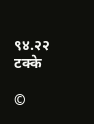९४.२२ टक्के

©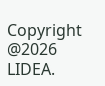Copyright @2026 LIDEA.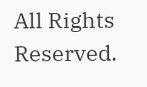All Rights Reserved.